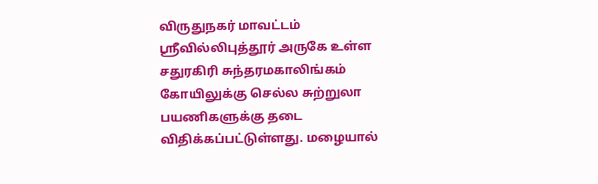விருதுநகர் மாவட்டம் ஸ்ரீவில்லிபுத்தூர் அருகே உள்ள சதுரகிரி சுந்தரமகாலிங்கம் கோயிலுக்கு செல்ல சுற்றுலா பயணிகளுக்கு தடை விதிக்கப்பட்டுள்ளது. மழையால்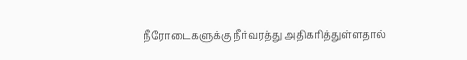நீரோடைகளுக்கு நீர்வரத்து அதிகரித்துள்ளதால்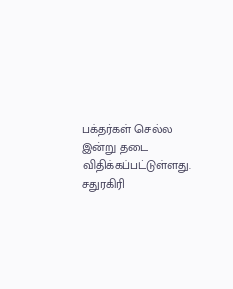பக்தர்கள் செல்ல இன்று தடை விதிக்கப்பட்டுள்ளது.
சதுரகிரி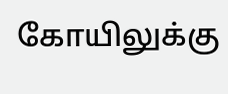கோயிலுக்கு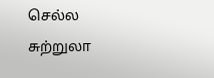செல்ல சுற்றுலா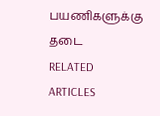பயணிகளுக்கு தடை
RELATED ARTICLES